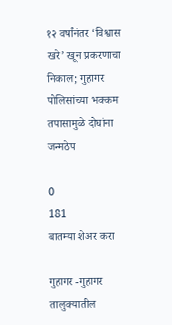१२ वर्षांनंतर ‘विश्वास खरे’ खून प्रकरणाचा निकाल; गुहागर पोलिसांच्या भक्कम तपासामुळे दोघांना जन्मठेप

0
181
बातम्या शेअर करा

गुहागर -गुहागर तालुक्यातील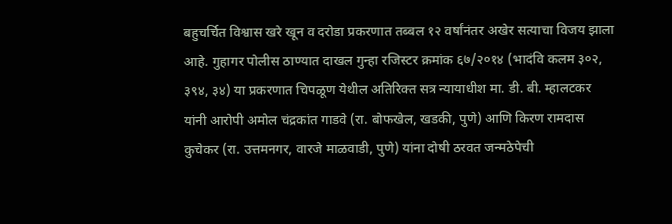बहुचर्चित विश्वास खरे खून व दरोडा प्रकरणात तब्बल १२ वर्षांनंतर अखेर सत्याचा विजय झाला आहे. गुहागर पोलीस ठाण्यात दाखल गुन्हा रजिस्टर क्रमांक ६७/२०१४ (भादंवि कलम ३०२, ३९४, ३४) या प्रकरणात चिपळूण येथील अतिरिक्त सत्र न्यायाधीश मा. डी. बी. म्हालटकर यांनी आरोपी अमोल चंद्रकांत गाडवे (रा. बोफखेल, खडकी, पुणे) आणि किरण रामदास कुचेकर (रा. उत्तमनगर, वारजे माळवाडी, पुणे) यांना दोषी ठरवत जन्मठेपेची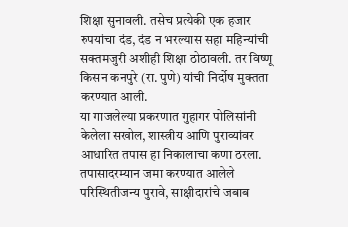शिक्षा सुनावली. तसेच प्रत्येकी एक हजार रुपयांचा दंड, दंड न भरल्यास सहा महिन्यांची सक्तमजुरी अशीही शिक्षा ठोठावली. तर विष्णू किसन कनपुरे (रा. पुणे) यांची निर्दोष मुक्तता करण्यात आली.
या गाजलेल्या प्रकरणात गुहागर पोलिसांनी केलेला सखोल, शास्त्रीय आणि पुराव्यांवर आधारित तपास हा निकालाचा कणा ठरला. तपासादरम्यान जमा करण्यात आलेले परिस्थितीजन्य पुरावे, साक्षीदारांचे जबाब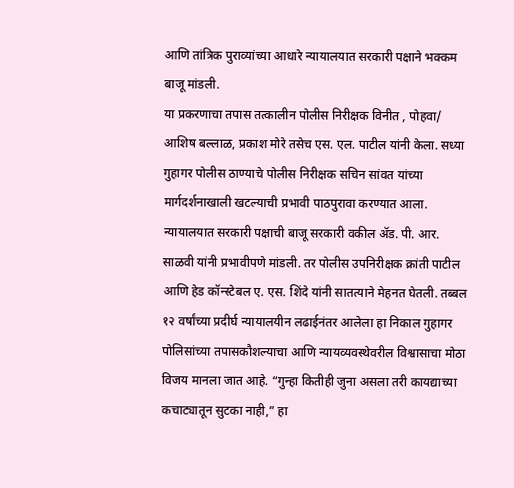आणि तांत्रिक पुराव्यांच्या आधारे न्यायालयात सरकारी पक्षाने भक्कम बाजू मांडली.
या प्रकरणाचा तपास तत्कालीन पोलीस निरीक्षक विनीत , पोहवा/ आशिष बल्लाळ, प्रकाश मोरे तसेच एस. एल. पाटील यांनी केला. सध्या गुहागर पोलीस ठाण्याचे पोलीस निरीक्षक सचिन सांवत यांच्या मार्गदर्शनाखाली खटल्याची प्रभावी पाठपुरावा करण्यात आला. न्यायालयात सरकारी पक्षाची बाजू सरकारी वकील ॲड. पी. आर. साळवी यांनी प्रभावीपणे मांडली. तर पोलीस उपनिरीक्षक क्रांती पाटील आणि हेड कॉन्स्टेबल ए. एस. शिंदे यांनी सातत्याने मेहनत घेतली. तब्बल १२ वर्षांच्या प्रदीर्घ न्यायालयीन लढाईनंतर आलेला हा निकाल गुहागर पोलिसांच्या तपासकौशल्याचा आणि न्यायव्यवस्थेवरील विश्वासाचा मोठा विजय मानला जात आहे. “गुन्हा कितीही जुना असला तरी कायद्याच्या कचाट्यातून सुटका नाही,” हा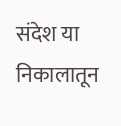संदेश या निकालातून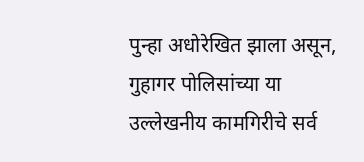पुन्हा अधोरेखित झाला असून, गुहागर पोलिसांच्या या उल्लेखनीय कामगिरीचे सर्व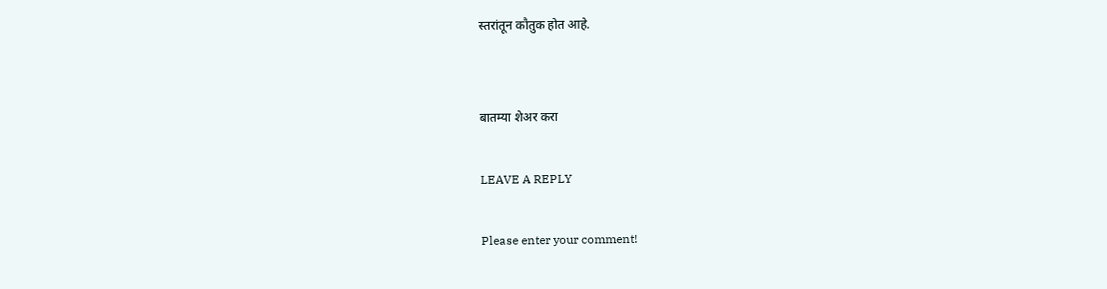स्तरांतून कौतुक होत आहे.


बातम्या शेअर करा

LEAVE A REPLY

Please enter your comment!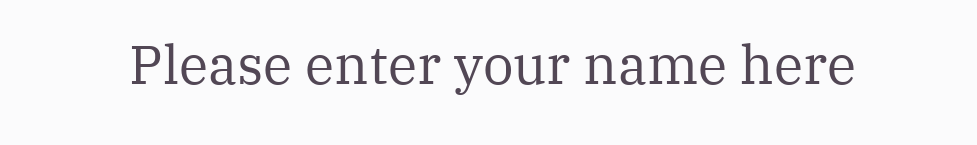Please enter your name here